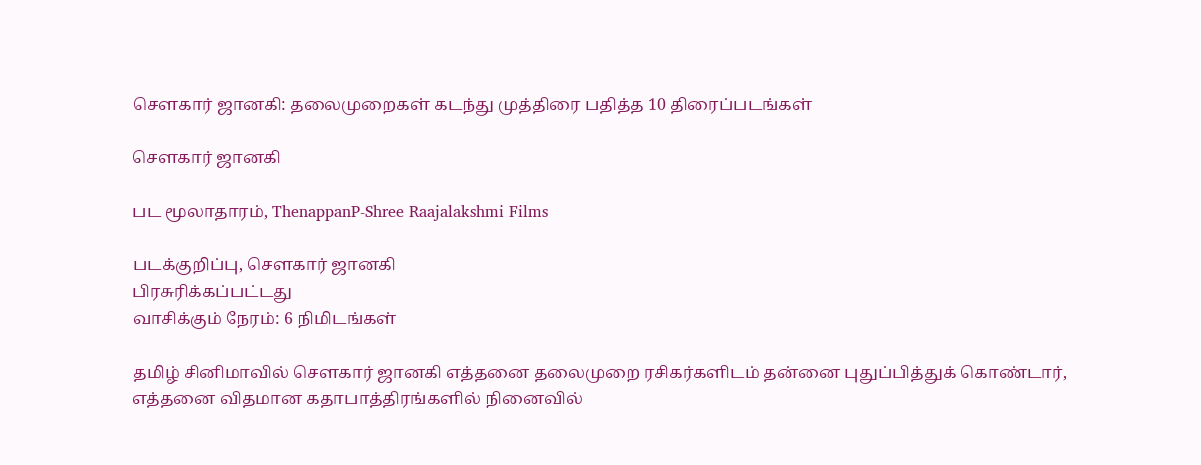சௌகார் ஜானகி: தலைமுறைகள் கடந்து முத்திரை பதித்த 10 திரைப்படங்கள்

சௌகார் ஜானகி

பட மூலாதாரம், ThenappanP-Shree Raajalakshmi Films

படக்குறிப்பு, சௌகார் ஜானகி
பிரசுரிக்கப்பட்டது
வாசிக்கும் நேரம்: 6 நிமிடங்கள்

தமிழ் சினிமாவில் சௌகார் ஜானகி எத்தனை தலைமுறை ரசிகர்களிடம் தன்னை புதுப்பித்துக் கொண்டார், எத்தனை விதமான கதாபாத்திரங்களில் நினைவில்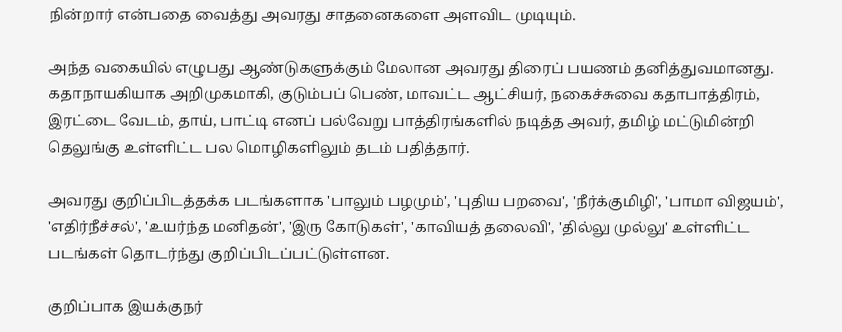நின்றார் என்பதை வைத்து அவரது சாதனைகளை அளவிட முடியும்.

அந்த வகையில் எழுபது ஆண்டுகளுக்கும் மேலான அவரது திரைப் பயணம் தனித்துவமானது. கதாநாயகியாக அறிமுகமாகி, குடும்பப் பெண், மாவட்ட ஆட்சியர், நகைச்சுவை கதாபாத்திரம், இரட்டை வேடம், தாய், பாட்டி எனப் பல்வேறு பாத்திரங்களில் நடித்த அவர், தமிழ் மட்டுமின்றி தெலுங்கு உள்ளிட்ட பல மொழிகளிலும் தடம் பதித்தார்.

அவரது குறிப்பிடத்தக்க படங்களாக 'பாலும் பழமும்', 'புதிய பறவை', 'நீர்க்குமிழி', 'பாமா விஜயம்', 'எதிர்நீச்சல்', 'உயர்ந்த மனிதன்', 'இரு கோடுகள்', 'காவியத் தலைவி', 'தில்லு முல்லு' உள்ளிட்ட படங்கள் தொடர்ந்து குறிப்பிடப்பட்டுள்ளன.

குறிப்பாக இயக்குநர்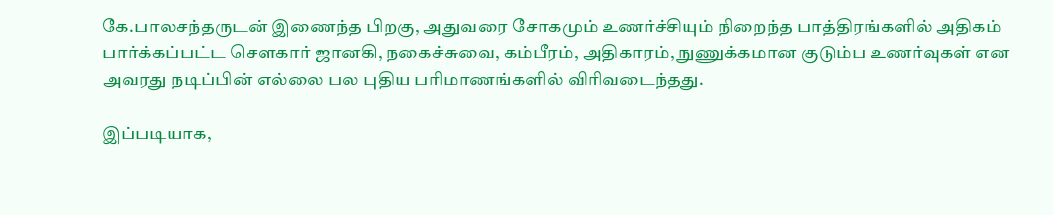கே.பாலசந்தருடன் இணைந்த பிறகு, அதுவரை சோகமும் உணர்ச்சியும் நிறைந்த பாத்திரங்களில் அதிகம் பார்க்கப்பட்ட சௌகார் ஜானகி, நகைச்சுவை, கம்பீரம், அதிகாரம், நுணுக்கமான குடும்ப உணர்வுகள் என அவரது நடிப்பின் எல்லை பல புதிய பரிமாணங்களில் விரிவடைந்தது.

இப்படியாக,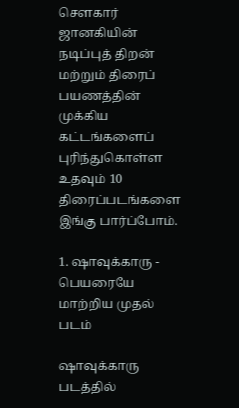சௌகார் ஜானகியின் நடிப்புத் திறன் மற்றும் திரைப் பயணத்தின் முக்கிய கட்டங்களைப் புரிந்துகொள்ள உதவும் 10 திரைப்படங்களை இங்கு பார்ப்போம்.

1. ஷாவுக்காரு - பெயரையே மாற்றிய முதல் படம்

ஷாவுக்காரு படத்தில்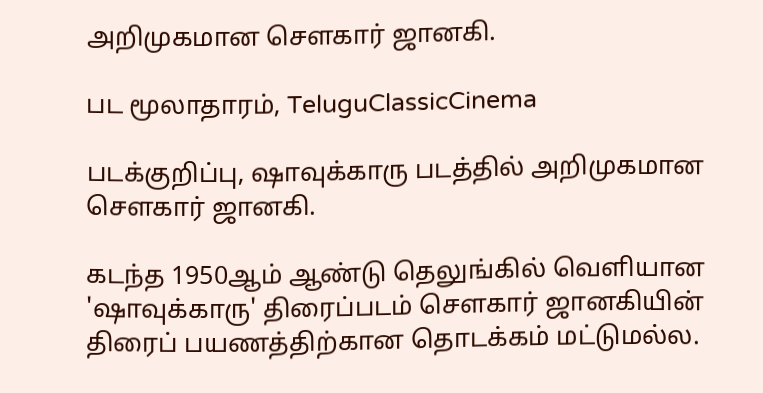அறிமுகமான செளகார் ஜானகி.

பட மூலாதாரம், TeluguClassicCinema

படக்குறிப்பு, ஷாவுக்காரு படத்தில் அறிமுகமான செளகார் ஜானகி.

கடந்த 1950ஆம் ஆண்டு தெலுங்கில் வெளியான 'ஷாவுக்காரு' திரைப்படம் சௌகார் ஜானகியின் திரைப் பயணத்திற்கான தொடக்கம் மட்டுமல்ல.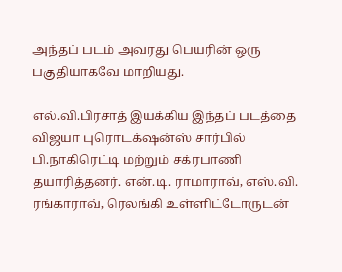அந்தப் படம் அவரது பெயரின் ஒரு பகுதியாகவே மாறியது.

எல்.வி.பிரசாத் இயக்கிய இந்தப் படத்தை விஜயா புரொடக்‌ஷன்ஸ் சார்பில் பி.நாகிரெட்டி மற்றும் சக்ரபாணி தயாரித்தனர். என்.டி. ராமாராவ், எஸ்.வி. ரங்காராவ், ரெலங்கி உள்ளிட்டோருடன்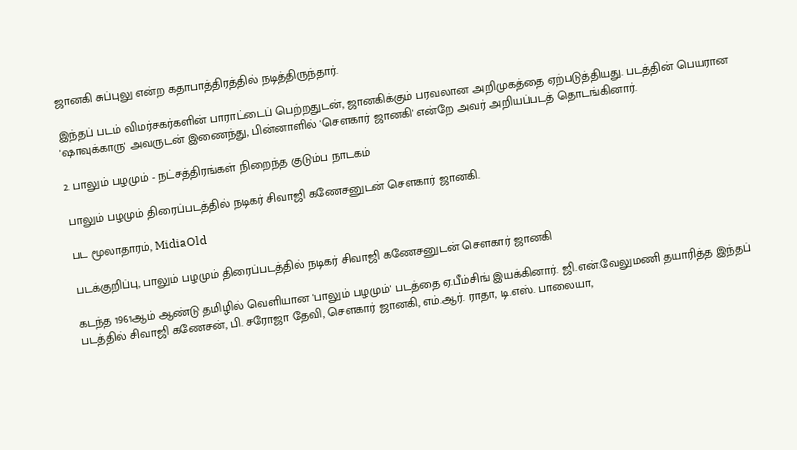ஜானகி சுப்புலு என்ற கதாபாத்திரத்தில் நடித்திருந்தார்.

இந்தப் படம் விமர்சகர்களின் பாராட்டைப் பெற்றதுடன், ஜானகிக்கும் பரவலான அறிமுகத்தை ஏற்படுத்தியது. படத்தின் பெயரான 'ஷாவுக்காரு' அவருடன் இணைந்து, பின்னாளில் 'சௌகார் ஜானகி' என்றே அவர் அறியப்படத் தொடங்கினார்.

2. பாலும் பழமும் - நட்சத்திரங்கள் நிறைந்த குடும்ப நாடகம்

பாலும் பழமும் திரைப்படத்தில் நடிகர் சிவாஜி கணேசனுடன் செளகார் ஜானகி.

பட மூலாதாரம், MidiaOld

படக்குறிப்பு, பாலும் பழமும் திரைப்படத்தில் நடிகர் சிவாஜி கணேசனுடன் செளகார் ஜானகி

கடந்த 1961ஆம் ஆண்டு தமிழில் வெளியான 'பாலும் பழமும்' படத்தை ஏ.பீம்சிங் இயக்கினார். ஜி.என்.வேலுமணி தயாரித்த இந்தப் படத்தில் சிவாஜி கணேசன், பி. சரோஜா தேவி, சௌகார் ஜானகி, எம்.ஆர். ராதா, டி.எஸ். பாலையா,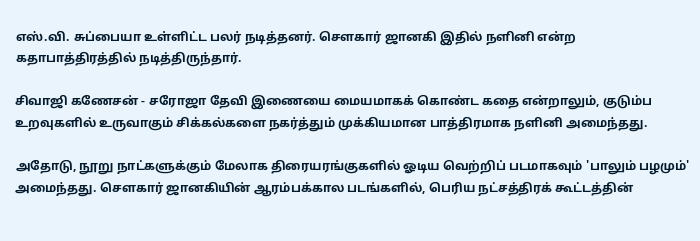எஸ்.வி. சுப்பையா உள்ளிட்ட பலர் நடித்தனர். சௌகார் ஜானகி இதில் நளினி என்ற கதாபாத்திரத்தில் நடித்திருந்தார்.

சிவாஜி கணேசன் - சரோஜா தேவி இணையை மையமாகக் கொண்ட கதை என்றாலும், குடும்ப உறவுகளில் உருவாகும் சிக்கல்களை நகர்த்தும் முக்கியமான பாத்திரமாக நளினி அமைந்தது.

அதோடு, நூறு நாட்களுக்கும் மேலாக திரையரங்குகளில் ஓடிய வெற்றிப் படமாகவும் 'பாலும் பழமும்' அமைந்தது. சௌகார் ஜானகியின் ஆரம்பக்கால படங்களில், பெரிய நட்சத்திரக் கூட்டத்தின்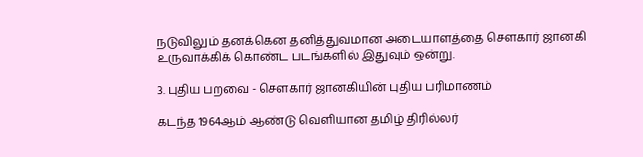நடுவிலும் தனக்கென தனித்துவமான அடையாளத்தை சௌகார் ஜானகி உருவாக்கிக் கொண்ட படங்களில் இதுவும் ஒன்று.

3. புதிய பறவை - சௌகார் ஜானகியின் புதிய பரிமாணம்

கடந்த 1964ஆம் ஆண்டு வெளியான தமிழ் திரில்லர்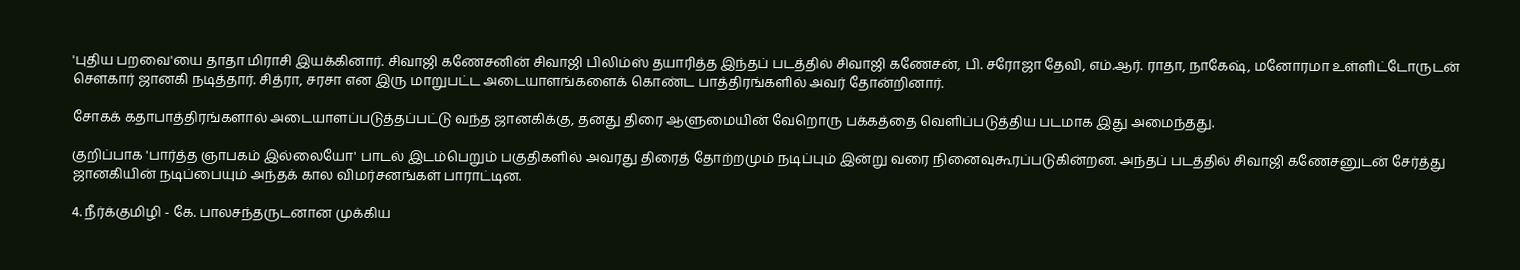'புதிய பறவை'யை தாதா மிராசி இயக்கினார். சிவாஜி கணேசனின் சிவாஜி பிலிம்ஸ் தயாரித்த இந்தப் படத்தில் சிவாஜி கணேசன், பி. சரோஜா தேவி, எம்.ஆர். ராதா, நாகேஷ், மனோரமா உள்ளிட்டோருடன் சௌகார் ஜானகி நடித்தார். சித்ரா, சரசா என இரு மாறுபட்ட அடையாளங்களைக் கொண்ட பாத்திரங்களில் அவர் தோன்றினார்.

சோகக் கதாபாத்திரங்களால் அடையாளப்படுத்தப்பட்டு வந்த ஜானகிக்கு, தனது திரை ஆளுமையின் வேறொரு பக்கத்தை வெளிப்படுத்திய படமாக இது அமைந்தது.

குறிப்பாக 'பார்த்த ஞாபகம் இல்லையோ' பாடல் இடம்பெறும் பகுதிகளில் அவரது திரைத் தோற்றமும் நடிப்பும் இன்று வரை நினைவுகூரப்படுகின்றன. அந்தப் படத்தில் சிவாஜி கணேசனுடன் சேர்த்து ஜானகியின் நடிப்பையும் அந்தக் கால விமர்சனங்கள் பாராட்டின.

4. நீர்க்குமிழி - கே. பாலசந்தருடனான முக்கிய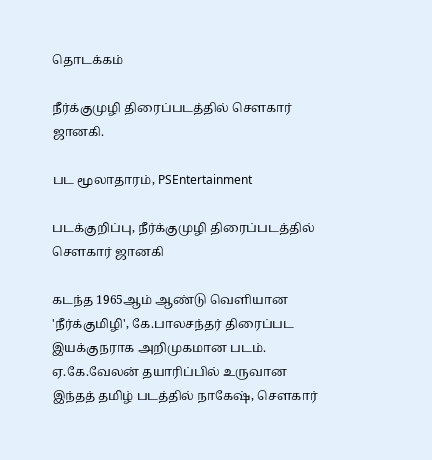தொடக்கம்

நீர்க்குமுழி திரைப்படத்தில் செளகார் ஜானகி.

பட மூலாதாரம், PSEntertainment

படக்குறிப்பு, நீர்க்குமுழி திரைப்படத்தில் செளகார் ஜானகி

கடந்த 1965ஆம் ஆண்டு வெளியான 'நீர்க்குமிழி', கே.பாலசந்தர் திரைப்பட இயக்குநராக அறிமுகமான படம். ஏ.கே.வேலன் தயாரிப்பில் உருவான இந்தத் தமிழ் படத்தில் நாகேஷ், சௌகார்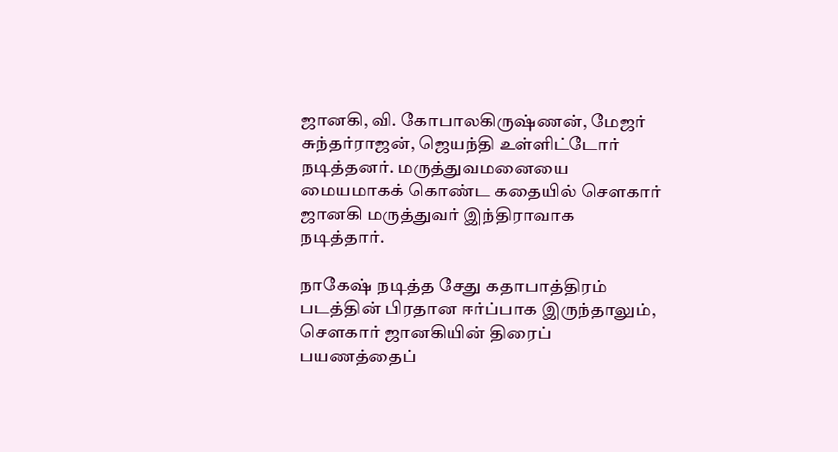ஜானகி, வி. கோபாலகிருஷ்ணன், மேஜர் சுந்தர்ராஜன், ஜெயந்தி உள்ளிட்டோர் நடித்தனர். மருத்துவமனையை மையமாகக் கொண்ட கதையில் சௌகார் ஜானகி மருத்துவர் இந்திராவாக நடித்தார்.

நாகேஷ் நடித்த சேது கதாபாத்திரம் படத்தின் பிரதான ஈர்ப்பாக இருந்தாலும், சௌகார் ஜானகியின் திரைப் பயணத்தைப்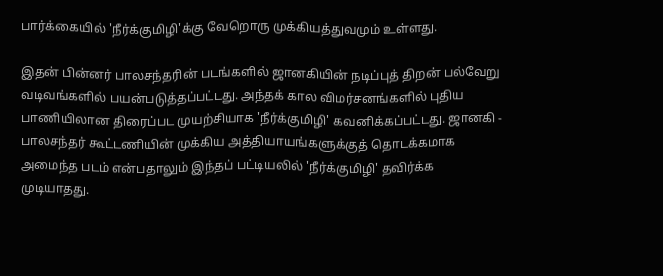பார்க்கையில் 'நீர்க்குமிழி'க்கு வேறொரு முக்கியத்துவமும் உள்ளது.

இதன் பின்னர் பாலசந்தரின் படங்களில் ஜானகியின் நடிப்புத் திறன் பல்வேறு வடிவங்களில் பயன்படுத்தப்பட்டது. அந்தக் கால விமர்சனங்களில் புதிய பாணியிலான திரைப்பட முயற்சியாக 'நீர்க்குமிழி' கவனிக்கப்பட்டது. ஜானகி - பாலசந்தர் கூட்டணியின் முக்கிய அத்தியாயங்களுக்குத் தொடக்கமாக அமைந்த படம் என்பதாலும் இந்தப் பட்டியலில் 'நீர்க்குமிழி' தவிர்க்க முடியாதது.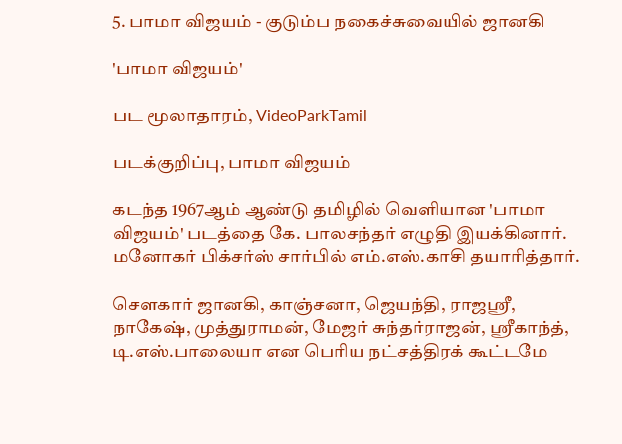5. பாமா விஜயம் - குடும்ப நகைச்சுவையில் ஜானகி

'பாமா விஜயம்'

பட மூலாதாரம், VideoParkTamil

படக்குறிப்பு, பாமா விஜயம்

கடந்த 1967ஆம் ஆண்டு தமிழில் வெளியான 'பாமா விஜயம்' படத்தை கே. பாலசந்தர் எழுதி இயக்கினார். மனோகர் பிக்சர்ஸ் சார்பில் எம்.எஸ்.காசி தயாரித்தார்.

சௌகார் ஜானகி, காஞ்சனா, ஜெயந்தி, ராஜஸ்ரீ, நாகேஷ், முத்துராமன், மேஜர் சுந்தர்ராஜன், ஸ்ரீகாந்த், டி.எஸ்.பாலையா என பெரிய நட்சத்திரக் கூட்டமே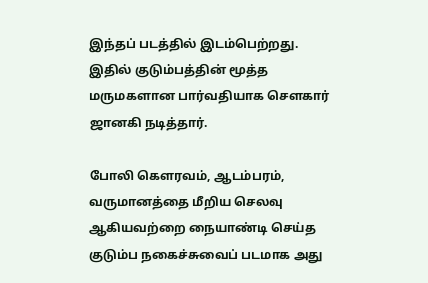இந்தப் படத்தில் இடம்பெற்றது. இதில் குடும்பத்தின் மூத்த மருமகளான பார்வதியாக சௌகார் ஜானகி நடித்தார்.

போலி கௌரவம், ஆடம்பரம், வருமானத்தை மீறிய செலவு ஆகியவற்றை நையாண்டி செய்த குடும்ப நகைச்சுவைப் படமாக அது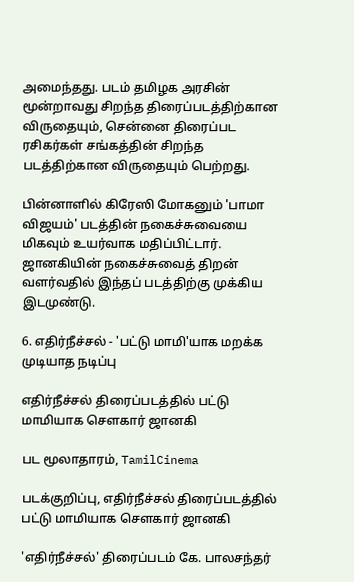அமைந்தது. படம் தமிழக அரசின் மூன்றாவது சிறந்த திரைப்படத்திற்கான விருதையும், சென்னை திரைப்பட ரசிகர்கள் சங்கத்தின் சிறந்த படத்திற்கான விருதையும் பெற்றது.

பின்னாளில் கிரேஸி மோகனும் 'பாமா விஜயம்' படத்தின் நகைச்சுவையை மிகவும் உயர்வாக மதிப்பிட்டார். ஜானகியின் நகைச்சுவைத் திறன் வளர்வதில் இந்தப் படத்திற்கு முக்கிய இடமுண்டு.

6. எதிர்நீச்சல் - 'பட்டு மாமி'யாக மறக்க முடியாத நடிப்பு

எதிர்நீச்சல் திரைப்படத்தில் பட்டு மாமியாக செளகார் ஜானகி

பட மூலாதாரம், TamilCinema

படக்குறிப்பு, எதிர்நீச்சல் திரைப்படத்தில் பட்டு மாமியாக செளகார் ஜானகி

'எதிர்நீச்சல்' திரைப்படம் கே. பாலசந்தர்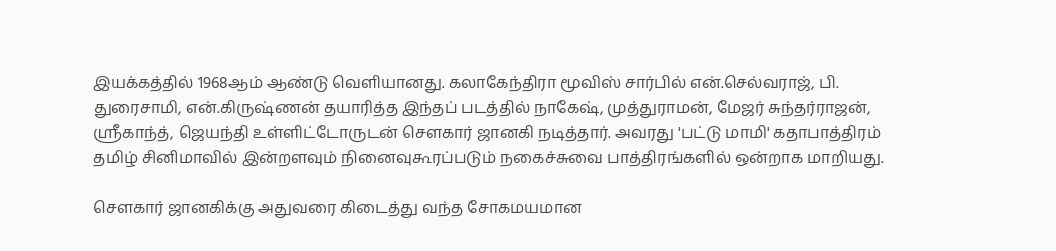இயக்கத்தில் 1968ஆம் ஆண்டு வெளியானது. கலாகேந்திரா மூவிஸ் சார்பில் என்.செல்வராஜ், பி. துரைசாமி, என்.கிருஷ்ணன் தயாரித்த இந்தப் படத்தில் நாகேஷ், முத்துராமன், மேஜர் சுந்தர்ராஜன், ஸ்ரீகாந்த், ஜெயந்தி உள்ளிட்டோருடன் சௌகார் ஜானகி நடித்தார். அவரது 'பட்டு மாமி' கதாபாத்திரம் தமிழ் சினிமாவில் இன்றளவும் நினைவுகூரப்படும் நகைச்சுவை பாத்திரங்களில் ஒன்றாக மாறியது.

சௌகார் ஜானகிக்கு அதுவரை கிடைத்து வந்த சோகமயமான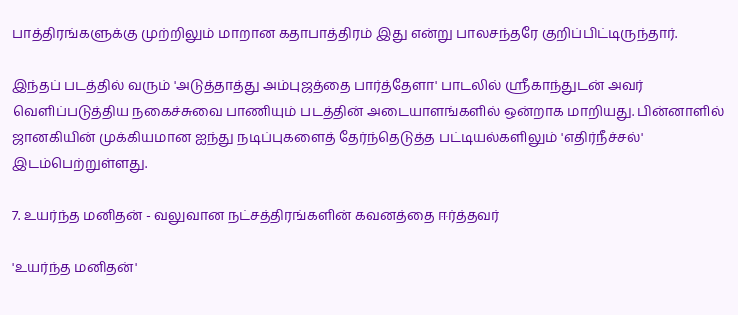பாத்திரங்களுக்கு முற்றிலும் மாறான கதாபாத்திரம் இது என்று பாலசந்தரே குறிப்பிட்டிருந்தார்.

இந்தப் படத்தில் வரும் 'அடுத்தாத்து அம்புஜத்தை பார்த்தேளா' பாடலில் ஸ்ரீகாந்துடன் அவர் வெளிப்படுத்திய நகைச்சுவை பாணியும் படத்தின் அடையாளங்களில் ஒன்றாக மாறியது. பின்னாளில் ஜானகியின் முக்கியமான ஐந்து நடிப்புகளைத் தேர்ந்தெடுத்த பட்டியல்களிலும் 'எதிர்நீச்சல்' இடம்பெற்றுள்ளது.

7. உயர்ந்த மனிதன் - வலுவான நட்சத்திரங்களின் கவனத்தை ஈர்த்தவர்

'உயர்ந்த மனிதன்'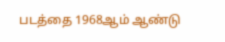படத்தை 1968ஆம் ஆண்டு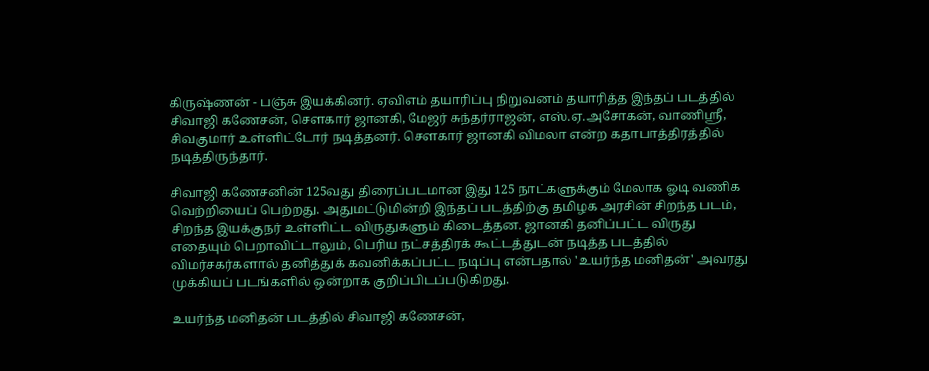கிருஷ்ணன் - பஞ்சு இயக்கினர். ஏவிஎம் தயாரிப்பு நிறுவனம் தயாரித்த இந்தப் படத்தில் சிவாஜி கணேசன், சௌகார் ஜானகி, மேஜர் சுந்தர்ராஜன், எஸ்.ஏ.அசோகன், வாணிஸ்ரீ, சிவகுமார் உள்ளிட்டோர் நடித்தனர். சௌகார் ஜானகி விமலா என்ற கதாபாத்திரத்தில் நடித்திருந்தார்.

சிவாஜி கணேசனின் 125வது திரைப்படமான இது 125 நாட்களுக்கும் மேலாக ஓடி வணிக வெற்றியைப் பெற்றது. அதுமட்டுமின்றி இந்தப் படத்திற்கு தமிழக அரசின் சிறந்த படம், சிறந்த இயக்குநர் உள்ளிட்ட விருதுகளும் கிடைத்தன. ஜானகி தனிப்பட்ட விருது எதையும் பெறாவிட்டாலும், பெரிய நட்சத்திரக் கூட்டத்துடன் நடித்த படத்தில் விமர்சகர்களால் தனித்துக் கவனிக்கப்பட்ட நடிப்பு என்பதால் 'உயர்ந்த மனிதன்' அவரது முக்கியப் படங்களில் ஒன்றாக குறிப்பிடப்படுகிறது.

உயர்ந்த மனிதன் படத்தில் சிவாஜி கணேசன்,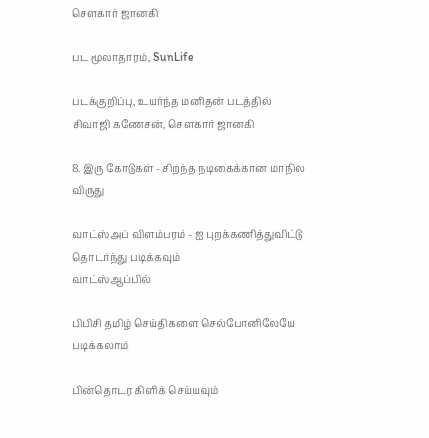சௌகார் ஜானகி

பட மூலாதாரம், SunLife

படக்குறிப்பு, உயர்ந்த மனிதன் படத்தில் சிவாஜி கணேசன், சௌகார் ஜானகி

8. இரு கோடுகள் - சிறந்த நடிகைக்கான மாநில விருது

வாட்ஸ்அப் விளம்பரம் - ஐ புறக்கணித்துவிட்டு தொடர்ந்து படிக்கவும்
வாட்ஸ்ஆப்பில்

பிபிசி தமிழ் செய்திகளை செல்போனிலேயே படிக்கலாம்

பின்தொடர கிளிக் செய்யவும்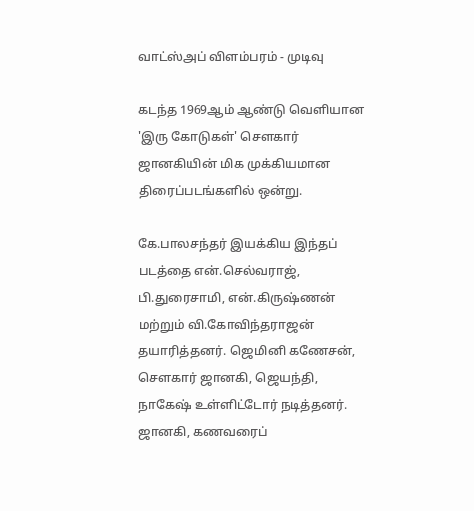வாட்ஸ்அப் விளம்பரம் - முடிவு

கடந்த 1969ஆம் ஆண்டு வெளியான 'இரு கோடுகள்' சௌகார் ஜானகியின் மிக முக்கியமான திரைப்படங்களில் ஒன்று.

கே.பாலசந்தர் இயக்கிய இந்தப் படத்தை என்.செல்வராஜ், பி.துரைசாமி, என்.கிருஷ்ணன் மற்றும் வி.கோவிந்தராஜன் தயாரித்தனர். ஜெமினி கணேசன், சௌகார் ஜானகி, ஜெயந்தி, நாகேஷ் உள்ளிட்டோர் நடித்தனர். ஜானகி, கணவரைப்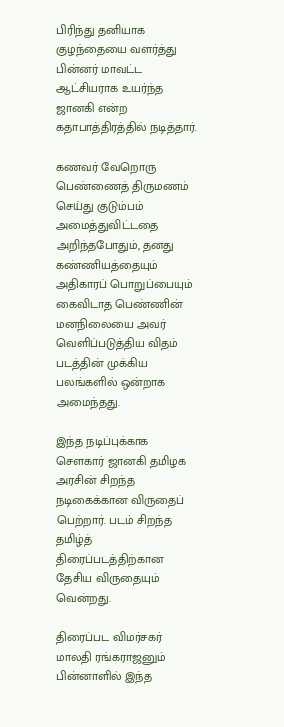பிரிந்து தனியாக குழந்தையை வளர்த்து பின்னர் மாவட்ட ஆட்சியராக உயர்ந்த ஜானகி என்ற கதாபாத்திரத்தில் நடித்தார்.

கணவர் வேறொரு பெண்ணைத் திருமணம் செய்து குடும்பம் அமைத்துவிட்டதை அறிந்தபோதும், தனது கண்ணியத்தையும் அதிகாரப் பொறுப்பையும் கைவிடாத பெண்ணின் மனநிலையை அவர் வெளிப்படுத்திய விதம் படத்தின் முக்கிய பலங்களில் ஒன்றாக அமைந்தது.

இந்த நடிப்புக்காக சௌகார் ஜானகி தமிழக அரசின் சிறந்த நடிகைக்கான விருதைப் பெற்றார். படம் சிறந்த தமிழ்த் திரைப்படத்திற்கான தேசிய விருதையும் வென்றது.

திரைப்பட விமர்சகர் மாலதி ரங்கராஜனும் பின்னாளில் இந்த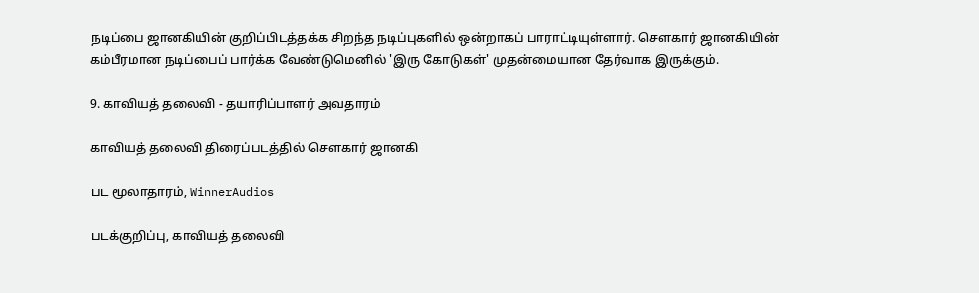நடிப்பை ஜானகியின் குறிப்பிடத்தக்க சிறந்த நடிப்புகளில் ஒன்றாகப் பாராட்டியுள்ளார். சௌகார் ஜானகியின் கம்பீரமான நடிப்பைப் பார்க்க வேண்டுமெனில் 'இரு கோடுகள்' முதன்மையான தேர்வாக இருக்கும்.

9. காவியத் தலைவி - தயாரிப்பாளர் அவதாரம்

காவியத் தலைவி திரைப்படத்தில் செளகார் ஜானகி

பட மூலாதாரம், WinnerAudios

படக்குறிப்பு, காவியத் தலைவி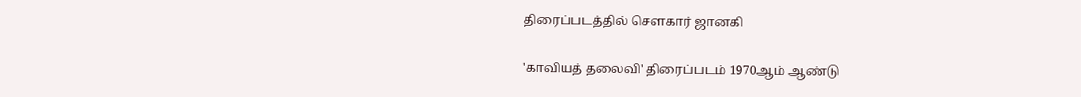திரைப்படத்தில் செளகார் ஜானகி

'காவியத் தலைவி' திரைப்படம் 1970ஆம் ஆண்டு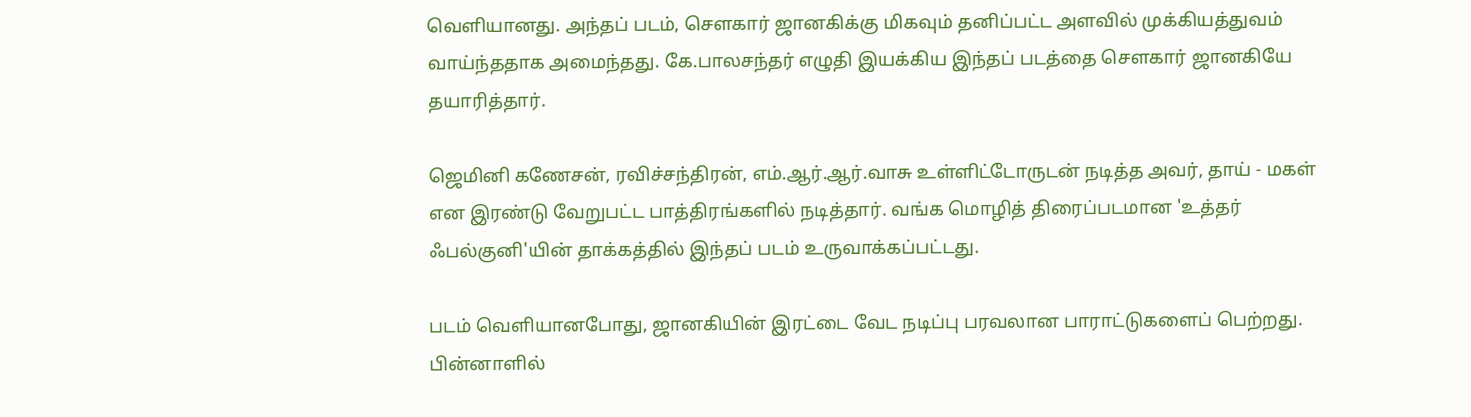வெளியானது. அந்தப் படம், சௌகார் ஜானகிக்கு மிகவும் தனிப்பட்ட அளவில் முக்கியத்துவம் வாய்ந்ததாக அமைந்தது. கே.பாலசந்தர் எழுதி இயக்கிய இந்தப் படத்தை சௌகார் ஜானகியே தயாரித்தார்.

ஜெமினி கணேசன், ரவிச்சந்திரன், எம்.ஆர்.ஆர்.வாசு உள்ளிட்டோருடன் நடித்த அவர், தாய் - மகள் என இரண்டு வேறுபட்ட பாத்திரங்களில் நடித்தார். வங்க மொழித் திரைப்படமான 'உத்தர் ஃபல்குனி'யின் தாக்கத்தில் இந்தப் படம் உருவாக்கப்பட்டது.

படம் வெளியானபோது, ஜானகியின் இரட்டை வேட நடிப்பு பரவலான பாராட்டுகளைப் பெற்றது. பின்னாளில்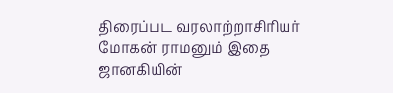திரைப்பட வரலாற்றாசிரியர் மோகன் ராமனும் இதை ஜானகியின்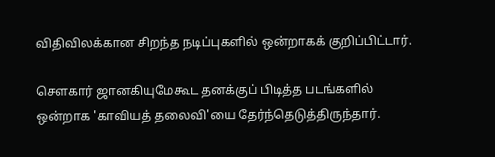விதிவிலக்கான சிறந்த நடிப்புகளில் ஒன்றாகக் குறிப்பிட்டார்.

சௌகார் ஜானகியுமேகூட தனக்குப் பிடித்த படங்களில் ஒன்றாக 'காவியத் தலைவி'யை தேர்ந்தெடுத்திருந்தார்.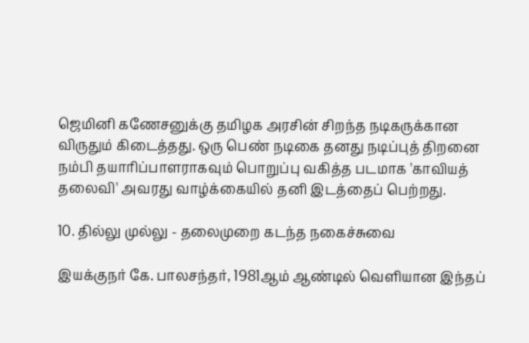ஜெமினி கணேசனுக்கு தமிழக அரசின் சிறந்த நடிகருக்கான விருதும் கிடைத்தது. ஒரு பெண் நடிகை தனது நடிப்புத் திறனை நம்பி தயாரிப்பாளராகவும் பொறுப்பு வகித்த படமாக 'காவியத் தலைவி' அவரது வாழ்க்கையில் தனி இடத்தைப் பெற்றது.

10. தில்லு முல்லு - தலைமுறை கடந்த நகைச்சுவை

இயக்குநர் கே. பாலசந்தர், 1981ஆம் ஆண்டில் வெளியான இந்தப்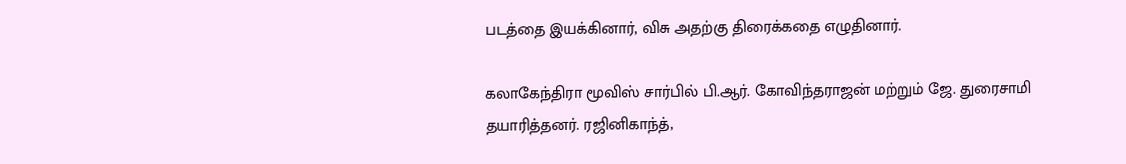படத்தை இயக்கினார், விசு அதற்கு திரைக்கதை எழுதினார்.

கலாகேந்திரா மூவிஸ் சார்பில் பி.ஆர். கோவிந்தராஜன் மற்றும் ஜே. துரைசாமி தயாரித்தனர். ரஜினிகாந்த்,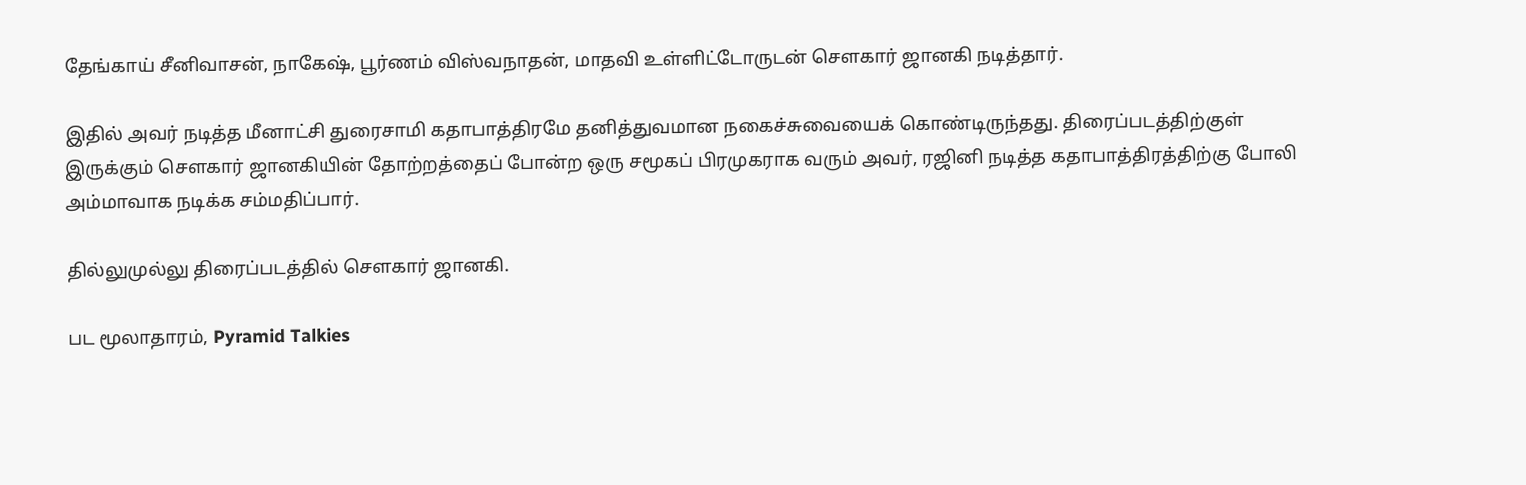தேங்காய் சீனிவாசன், நாகேஷ், பூர்ணம் விஸ்வநாதன், மாதவி உள்ளிட்டோருடன் சௌகார் ஜானகி நடித்தார்.

இதில் அவர் நடித்த மீனாட்சி துரைசாமி கதாபாத்திரமே தனித்துவமான நகைச்சுவையைக் கொண்டிருந்தது. திரைப்படத்திற்குள் இருக்கும் சௌகார் ஜானகியின் தோற்றத்தைப் போன்ற ஒரு சமூகப் பிரமுகராக வரும் அவர், ரஜினி நடித்த கதாபாத்திரத்திற்கு போலி அம்மாவாக நடிக்க சம்மதிப்பார்.

தில்லுமுல்லு திரைப்படத்தில் செளகார் ஜானகி.

பட மூலாதாரம், Pyramid Talkies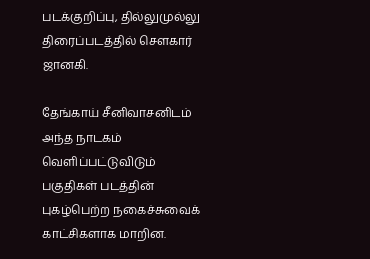படக்குறிப்பு, தில்லுமுல்லு திரைப்படத்தில் செளகார் ஜானகி.

தேங்காய் சீனிவாசனிடம் அந்த நாடகம் வெளிப்பட்டுவிடும் பகுதிகள் படத்தின் புகழ்பெற்ற நகைச்சுவைக் காட்சிகளாக மாறின.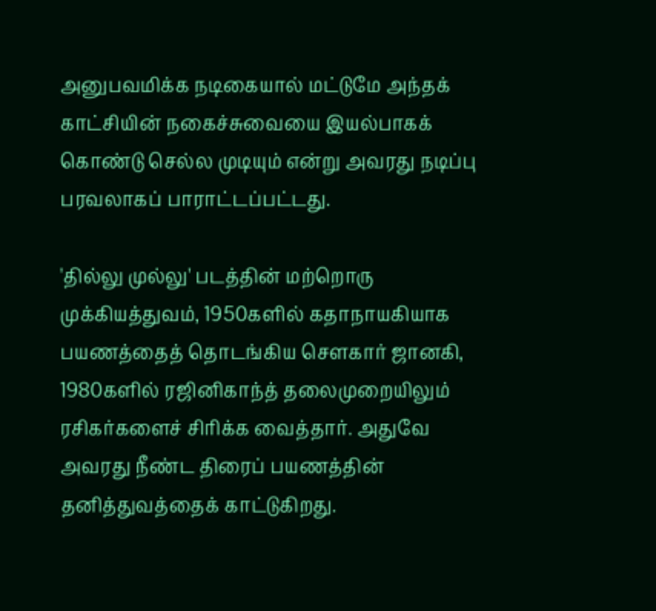அனுபவமிக்க நடிகையால் மட்டுமே அந்தக் காட்சியின் நகைச்சுவையை இயல்பாகக் கொண்டு செல்ல முடியும் என்று அவரது நடிப்பு பரவலாகப் பாராட்டப்பட்டது.

'தில்லு முல்லு' படத்தின் மற்றொரு முக்கியத்துவம், 1950களில் கதாநாயகியாக பயணத்தைத் தொடங்கிய சௌகார் ஜானகி, 1980களில் ரஜினிகாந்த் தலைமுறையிலும் ரசிகர்களைச் சிரிக்க வைத்தார். அதுவே அவரது நீண்ட திரைப் பயணத்தின் தனித்துவத்தைக் காட்டுகிறது.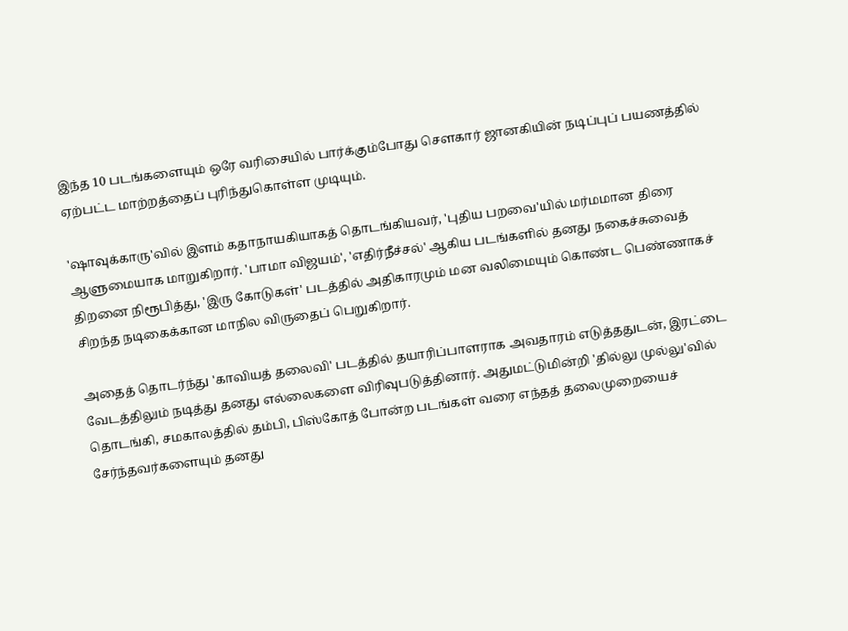இந்த 10 படங்களையும் ஒரே வரிசையில் பார்க்கும்போது சௌகார் ஜானகியின் நடிப்புப் பயணத்தில் ஏற்பட்ட மாற்றத்தைப் புரிந்துகொள்ள முடியும்.

'ஷாவுக்காரு'வில் இளம் கதாநாயகியாகத் தொடங்கியவர், 'புதிய பறவை'யில் மர்மமான திரை ஆளுமையாக மாறுகிறார். 'பாமா விஜயம்', 'எதிர்நீச்சல்' ஆகிய படங்களில் தனது நகைச்சுவைத் திறனை நிரூபித்து, 'இரு கோடுகள்' படத்தில் அதிகாரமும் மன வலிமையும் கொண்ட பெண்ணாகச் சிறந்த நடிகைக்கான மாநில விருதைப் பெறுகிறார்.

அதைத் தொடர்ந்து 'காவியத் தலைவி' படத்தில் தயாரிப்பாளராக அவதாரம் எடுத்ததுடன், இரட்டை வேடத்திலும் நடித்து தனது எல்லைகளை விரிவுபடுத்தினார். அதுமட்டுமின்றி 'தில்லு முல்லு'வில் தொடங்கி, சமகாலத்தில் தம்பி, பிஸ்கோத் போன்ற படங்கள் வரை எந்தத் தலைமுறையைச் சேர்ந்தவர்களையும் தனது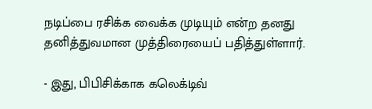நடிப்பை ரசிக்க வைக்க முடியும் என்ற தனது தனித்துவமான முத்திரையைப் பதித்துள்ளார்.

- இது, பிபிசிக்காக கலெக்டிவ்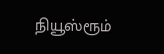நியூஸ்ரூம்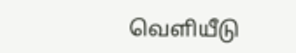வெளியீடு